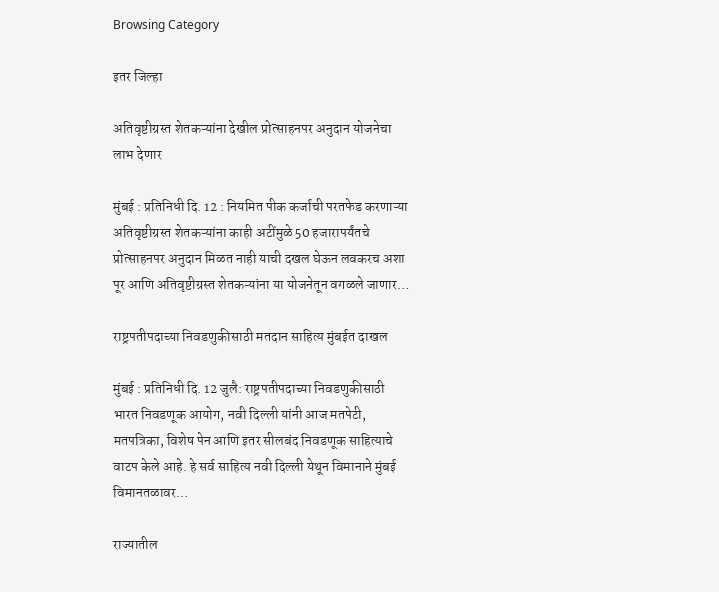Browsing Category

इतर जिल्हा

अतिवृष्टीग्रस्त शेतकऱ्यांना देखील प्रोत्साहनपर अनुदान योजनेचा लाभ देणार

मुंबई : प्रतिनिधी दि. 12 : नियमित पीक कर्जाची परतफेड करणाऱ्या अतिवृष्टीग्रस्त शेतकऱ्यांना काही अटींमुळे 50 हजारापर्यंतचे प्रोत्साहनपर अनुदान मिळत नाही याची दखल घेऊन लवकरच अशा पूर आणि अतिवृष्टीग्रस्त शेतकऱ्यांना या योजनेतून वगळले जाणार…

राष्ट्रपतीपदाच्या निवडणुकीसाठी मतदान साहित्य मुंबईत दाखल

मुंबई : प्रतिनिधी दि. 12 जुलै: राष्ट्रपतीपदाच्या निवडणुकीसाठी भारत निवडणूक आयोग, नवी दिल्ली यांनी आज मतपेटी, मतपत्रिका, विशेष पेन आणि इतर सीलबंद निवडणूक साहित्याचे वाटप केले आहे. हे सर्व साहित्य नवी दिल्ली येथून विमानाने मुंबई विमानतळावर…

राज्यातील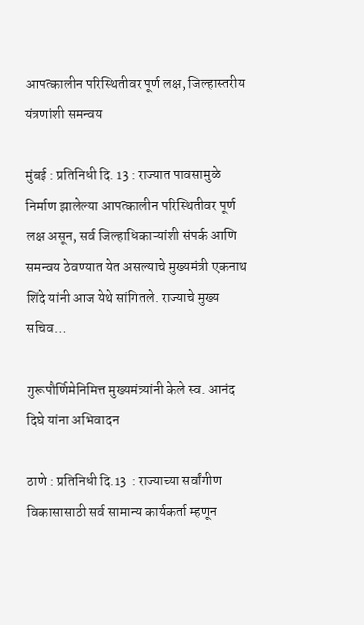आपत्कालीन परिस्थितीवर पूर्ण लक्ष, जिल्हास्तरीय यंत्रणांशी समन्वय

मुंबई : प्रतिनिधी दि. 13 : राज्यात पावसामुळे निर्माण झालेल्या आपत्कालीन परिस्थितीवर पूर्ण लक्ष असून, सर्व जिल्हाधिकाऱ्यांशी संपर्क आणि समन्वय ठेवण्यात येत असल्याचे मुख्यमंत्री एकनाथ शिंदे यांनी आज येथे सांगितले. राज्याचे मुख्य सचिव…

गुरूपौर्णिमेनिमित्त मुख्यमंत्र्यांनी केले स्व. आनंद दिघे यांना अभिवादन

ठाणे : प्रतिनिधी दि.13  : राज्याच्या सर्वांगीण विकासासाठी सर्व सामान्य कार्यकर्ता म्हणून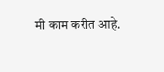मी काम करीत आहे.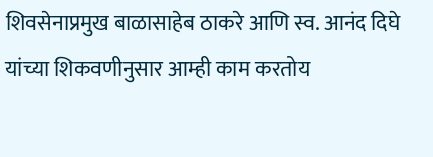शिवसेनाप्रमुख बाळासाहेब ठाकरे आणि स्व. आनंद दिघे यांच्या शिकवणीनुसार आम्ही काम करतोय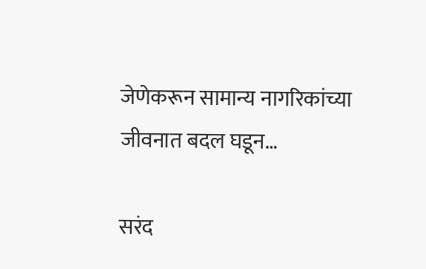जेणेकरून सामान्य नागरिकांच्या जीवनात बदल घडून…

सरंद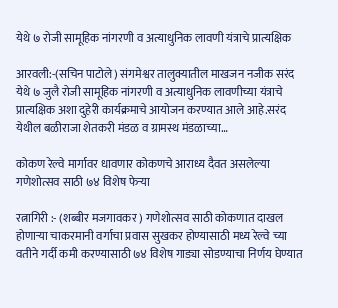येथे ७ रोजी सामूहिक नांगरणी व अत्याधुनिक लावणी यंत्राचे प्रात्यक्षिक

आरवली:-(सचिन पाटोले) संगमेश्वर तालुक्यातील माखजन नजीक सरंद येथे ७ जुलै रोजी सामूहिक नांगरणी व अत्याधुनिक लावणीच्या यंत्राचे प्रात्यक्षिक अशा दुहेरी कार्यक्रमाचे आयोजन करण्यात आले आहे.सरंद येथील बळीराजा शेतकरी मंडळ व ग्रामस्थ मंडळाच्या…

कोकण रेल्वे मार्गावर धावणार कोकणचे आराध्य दैवत असलेल्या गणेशोत्सव साठी ७४ विशेष फेऱ्या

रत्नागिरी :- (शब्बीर मजगावकर ) गणेशोत्सव साठी कोकणात दाखल होणाऱ्या चाकरमानी वर्गाचा प्रवास सुखकर होण्यासाठी मध्य रेल्वे च्या वतीने गर्दी कमी करण्यासाठी ७४ विशेष गाड्या सोडण्याचा निर्णय घेण्यात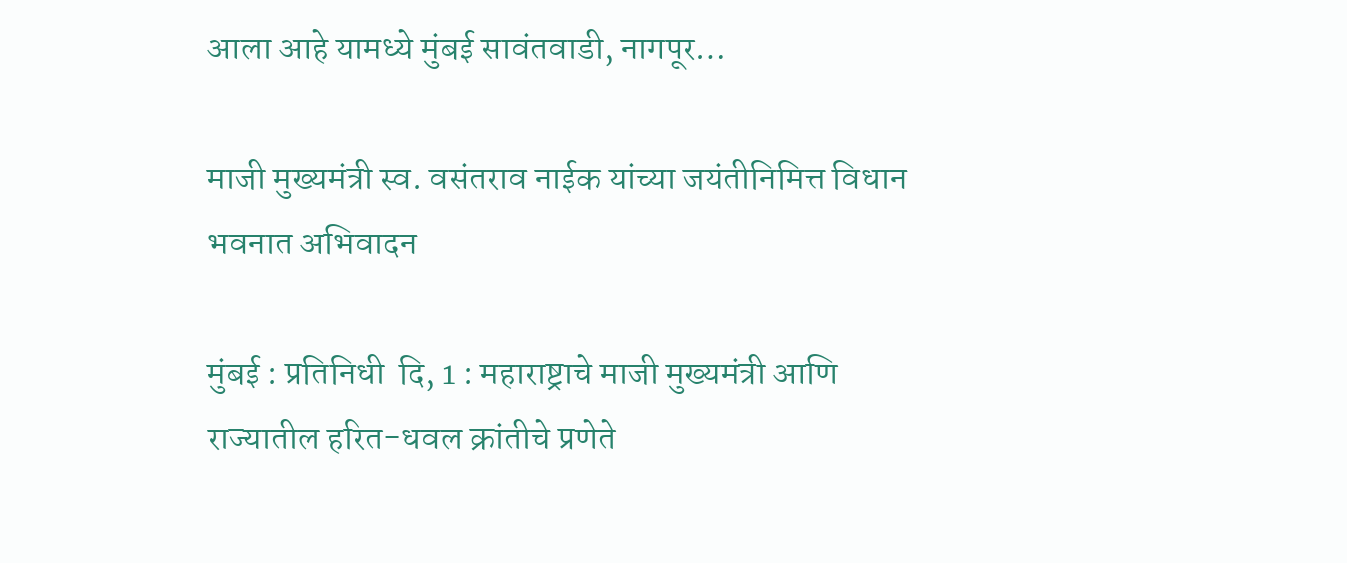आला आहे यामध्ये मुंबई सावंतवाडी, नागपूर…

माजी मुख्यमंत्री स्व. वसंतराव नाईक यांच्या जयंतीनिमित्त विधान भवनात अभिवादन

मुंबई : प्रतिनिधी  दि, 1 : महाराष्ट्राचे माजी मुख्यमंत्री आणि राज्यातील हरित-धवल क्रांतीचे प्रणेते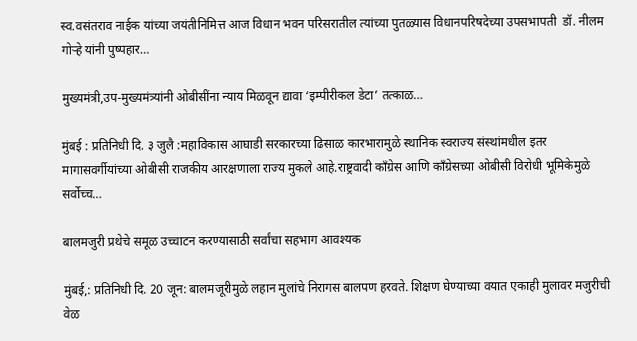स्व.वसंतराव नाईक यांच्या जयंतीनिमित्त आज विधान भवन परिसरातील त्यांच्या पुतळ्यास विधानपरिषदेच्या उपसभापती  डॉ. नीलम गोऱ्हे यांनी पुष्पहार…

मुख्यमंत्री,उप-मुख्यमंत्र्यांनी ओबीसींना न्याय मिळवून द्यावा ‘इम्पीरीकल डेटा’ तत्काळ…

मुंबई : प्रतिनिधी दि. ३ जुलै :महाविकास आघाडी सरकारच्या ढिसाळ कारभारामुळे स्थानिक स्वराज्य संस्थांमधील इतर मागासवर्गीयांच्या ओबीसी राजकीय आरक्षणाला राज्य मुकले आहे.राष्ट्रवादी कॉंग्रेस आणि कॉंग्रेसच्या ओबीसी विरोधी भूमिकेमुळे सर्वोच्च…

बालमजुरी प्रथेचे समूळ उच्चाटन करण्यासाठी सर्वांचा सहभाग आवश्यक

मुंबई,: प्रतिनिधी दि. 20 जून: बालमजूरीमुळे लहान मुलांचे निरागस बालपण हरवते. शिक्षण घेण्याच्या वयात एकाही मुलावर मजुरीची वेळ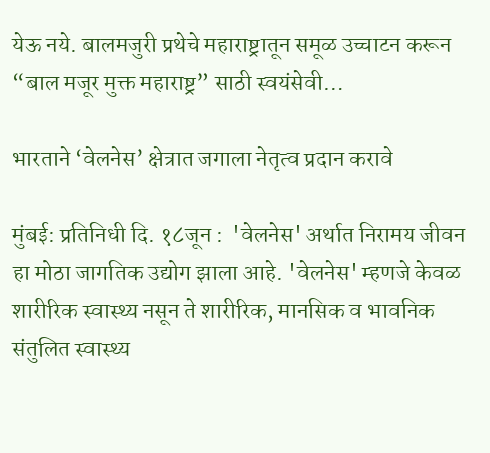येऊ नये. बालमजुरी प्रथेचे महाराष्ट्रातून समूळ उच्चाटन करून  “बाल मजूर मुक्त महाराष्ट्र” साठी स्वयंसेवी…

भारताने ‘वेलनेस’ क्षेत्रात जगाला नेतृत्व प्रदान करावे

मुंबई: प्रतिनिधी दि. १८जून :  'वेलनेस' अर्थात निरामय जीवन हा मोठा जागतिक उद्योग झाला आहे. 'वेलनेस' म्हणजे केवळ शारीरिक स्वास्थ्य नसून ते शारीरिक, मानसिक व भावनिक संतुलित स्वास्थ्य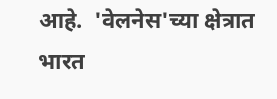आहे.  'वेलनेस'च्या क्षेत्रात भारत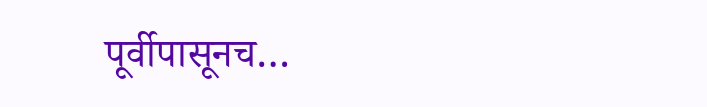पूर्वीपासूनच…